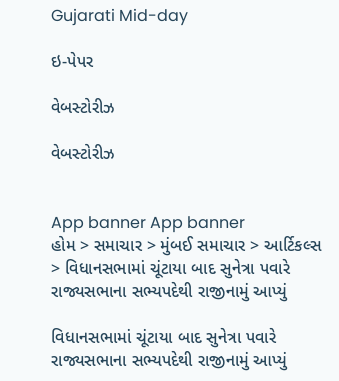Gujarati Mid-day

ઇ-પેપર

વેબસ્ટોરીઝ

વેબસ્ટોરીઝ


App banner App banner
હોમ > સમાચાર > મુંબઈ સમાચાર > આર્ટિકલ્સ > વિધાનસભામાં ચૂંટાયા બાદ સુનેત્રા પવારે રાજ્યસભાના સભ્યપદેથી રાજીનામું આપ્યું

વિધાનસભામાં ચૂંટાયા બાદ સુનેત્રા પવારે રાજ્યસભાના સભ્યપદેથી રાજીનામું આપ્યું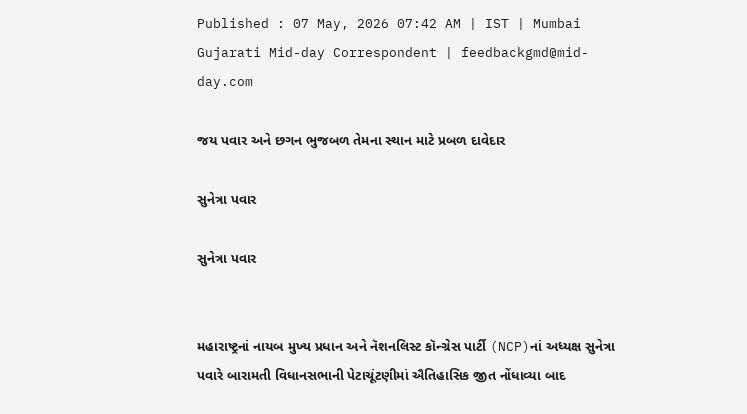Published : 07 May, 2026 07:42 AM | IST | Mumbai
Gujarati Mid-day Correspondent | feedbackgmd@mid-day.com

જય પવાર અને છગન ભુજબળ તેમના સ્થાન માટે પ્રબળ દાવેદાર

સુનેત્રા પવાર

સુનેત્રા પવાર


મહારાષ્ટ્રનાં નાયબ મુખ્ય પ્રધાન અને નૅશનલિસ્ટ કૉન્ગ્રેસ પાર્ટી (NCP)નાં અધ્યક્ષ સુનેત્રા પવારે બારામતી વિધાનસભાની પેટાચૂંટણીમાં ઐતિહાસિક જીત નોંધાવ્યા બાદ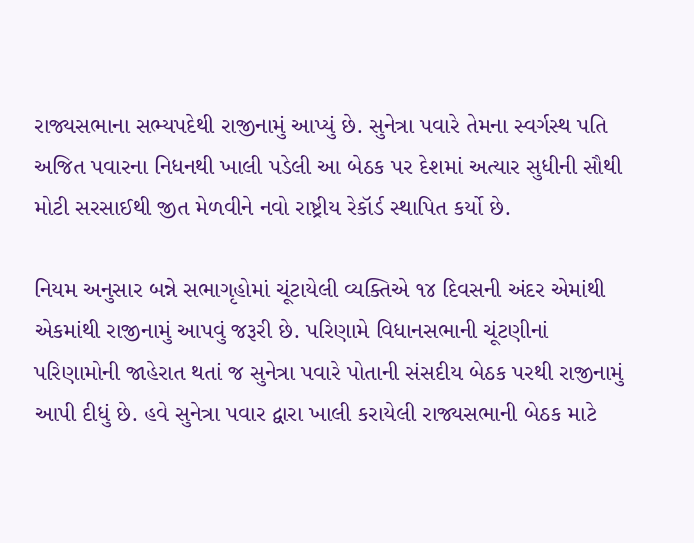રાજ્યસભાના સભ્યપદેથી રાજીનામું આપ્યું છે. સુનેત્રા પવારે તેમના સ્વર્ગસ્થ પતિ અજિત પવારના નિધનથી ખાલી પડેલી આ બેઠક પર દેશમાં અત્યાર સુધીની સૌથી મોટી સરસાઈથી જીત મેળવીને નવો રાષ્ટ્રીય રેકૉર્ડ સ્થાપિત કર્યો છે.

નિયમ અનુસાર બન્ને સભાગૃહોમાં ચૂંટાયેલી વ્યક્તિએ ૧૪ દિવસની અંદર એમાંથી એકમાંથી રાજીનામું આપવું જરૂરી છે. પરિણામે વિધાનસભાની ચૂંટણીનાં પરિણામોની જાહેરાત થતાં જ સુનેત્રા પવારે પોતાની સંસદીય બેઠક પરથી રાજીનામું આપી દીધું છે. હવે સુનેત્રા પવાર દ્વારા ખાલી કરાયેલી રાજ્યસભાની બેઠક માટે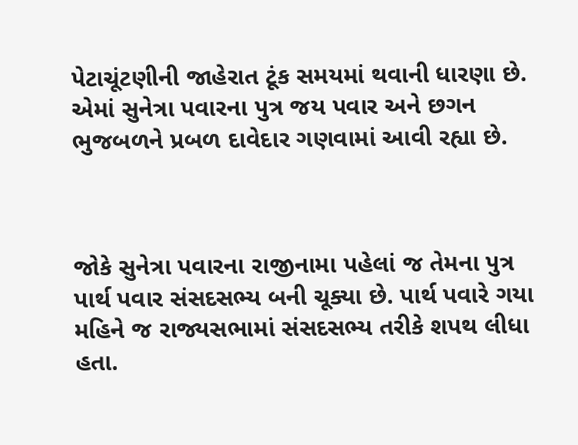પેટાચૂંટણીની જાહેરાત ટૂંક સમયમાં થવાની ધારણા છે. એમાં સુનેત્રા પવારના પુત્ર જય પવાર અને છગન ભુજબળને પ્રબળ દાવેદાર ગણવામાં આવી રહ્યા છે.



જોકે સુનેત્રા પવારના રાજીનામા પહેલાં જ તેમના પુત્ર પાર્થ પવાર સંસદસભ્ય બની ચૂક્યા છે. પાર્થ પવારે ગયા મહિને જ રાજ્યસભામાં સંસદસભ્ય તરીકે શપથ લીધા હતા.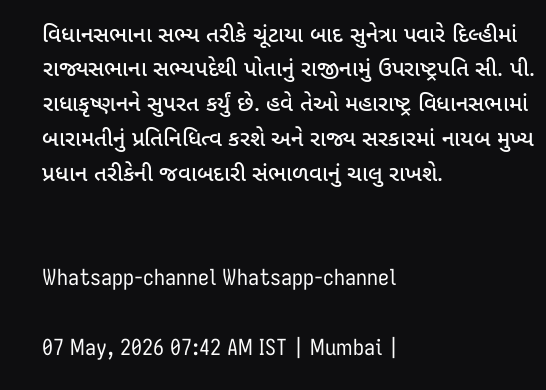વિધાનસભાના સભ્ય તરીકે ચૂંટાયા બાદ સુનેત્રા પવારે દિલ્હીમાં રાજ્યસભાના સભ્યપદેથી પોતાનું રાજીનામું ઉપરાષ્ટ્રપતિ સી. પી. રાધાકૃષ્ણનને સુપરત કર્યું છે. હવે તેઓ મહારાષ્ટ્ર વિધાનસભામાં બારામતીનું પ્રતિનિધિત્વ કરશે અને રાજ્ય સરકારમાં નાયબ મુખ્ય પ્રધાન તરીકેની જવાબદારી સંભાળવાનું ચાલુ રાખશે.


Whatsapp-channel Whatsapp-channel

07 May, 2026 07:42 AM IST | Mumbai |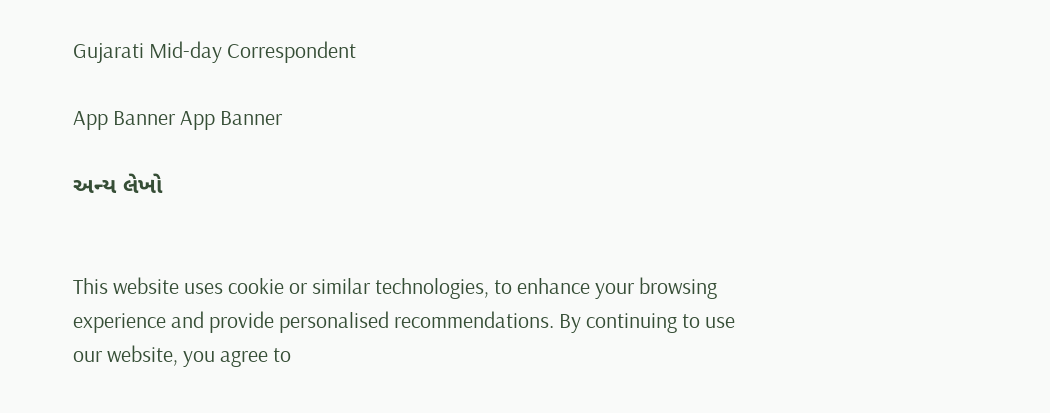Gujarati Mid-day Correspondent

App Banner App Banner

અન્ય લેખો


This website uses cookie or similar technologies, to enhance your browsing experience and provide personalised recommendations. By continuing to use our website, you agree to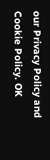our Privacy Policy and Cookie Policy. OK